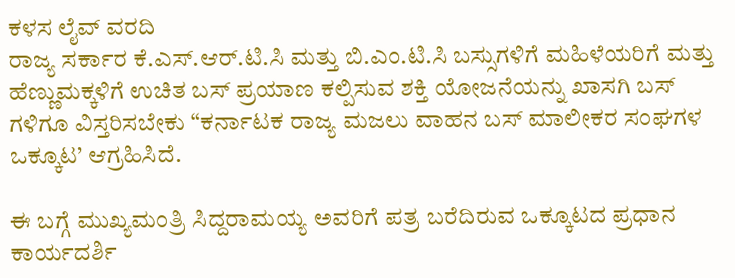ಕಳಸ ಲೈವ್ ವರದಿ
ರಾಜ್ಯ ಸರ್ಕಾರ ಕೆ.ಎಸ್.ಆರ್.ಟಿ.ಸಿ ಮತ್ತು ಬಿ.ಎಂ.ಟಿ.ಸಿ ಬಸ್ಸುಗಳಿಗೆ ಮಹಿಳೆಯರಿಗೆ ಮತ್ತು ಹೆಣ್ಣುಮಕ್ಕಳಿಗೆ ಉಚಿತ ಬಸ್ ಪ್ರಯಾಣ ಕಲ್ಪಿಸುವ ಶಕ್ತಿ ಯೋಜನೆಯನ್ನು ಖಾಸಗಿ ಬಸ್ ಗಳಿಗೂ ವಿಸ್ತರಿಸಬೇಕು “ಕರ್ನಾಟಕ ರಾಜ್ಯ ಮಜಲು ವಾಹನ ಬಸ್ ಮಾಲೀಕರ ಸಂಘಗಳ ಒಕ್ಕೂಟ’ ಆಗ್ರಹಿಸಿದೆ.

ಈ ಬಗ್ಗೆ ಮುಖ್ಯಮಂತ್ರಿ ಸಿದ್ದರಾಮಯ್ಯ ಅವರಿಗೆ ಪತ್ರ ಬರೆದಿರುವ ಒಕ್ಕೂಟದ ಪ್ರಧಾನ ಕಾರ್ಯದರ್ಶಿ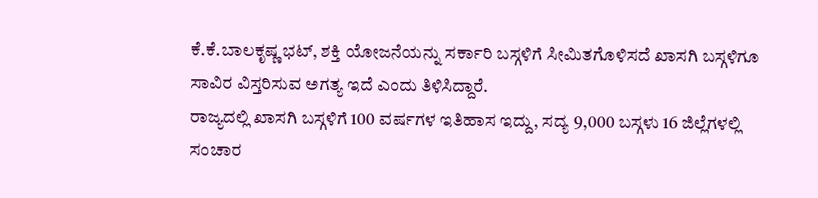ಕೆ.ಕೆ.ಬಾಲಕೃಷ್ಣ ಭಟ್, ಶಕ್ತಿ ಯೋಜನೆಯನ್ನು ಸರ್ಕಾರಿ ಬಸ್ಗಳಿಗೆ ಸೀಮಿತಗೊಳಿಸದೆ ಖಾಸಗಿ ಬಸ್ಗಳಿಗೂ ಸಾವಿರ ವಿಸ್ತರಿಸುವ ಅಗತ್ಯ ಇದೆ ಎಂದು ತಿಳಿಸಿದ್ದಾರೆ.
ರಾಜ್ಯದಲ್ಲಿ ಖಾಸಗಿ ಬಸ್ಗಳಿಗೆ 100 ವರ್ಷಗಳ ಇತಿಹಾಸ ಇದ್ದು, ಸದ್ಯ 9,000 ಬಸ್ಗಳು 16 ಜಿಲ್ಲೆಗಳಲ್ಲಿ ಸಂಚಾರ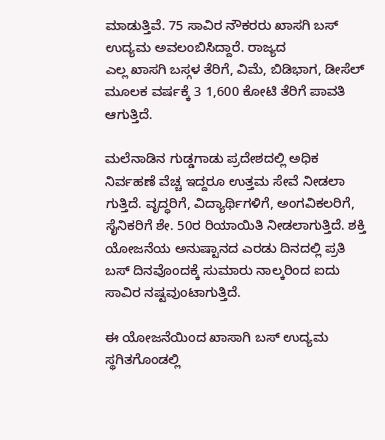ಮಾಡುತ್ತಿವೆ. 75 ಸಾವಿರ ನೌಕರರು ಖಾಸಗಿ ಬಸ್ ಉದ್ಯಮ ಅವಲಂಬಿಸಿದ್ದಾರೆ. ರಾಜ್ಯದ
ಎಲ್ಲ ಖಾಸಗಿ ಬಸ್ಗಳ ತೆರಿಗೆ, ವಿಮೆ, ಬಿಡಿಭಾಗ, ಡೀಸೆಲ್ ಮೂಲಕ ವರ್ಷಕ್ಕೆ 3 1,600 ಕೋಟಿ ತೆರಿಗೆ ಪಾವತಿ ಆಗುತ್ತಿದೆ.

ಮಲೆನಾಡಿನ ಗುಡ್ಡಗಾಡು ಪ್ರದೇಶದಲ್ಲಿ ಅಧಿಕ ನಿರ್ವಹಣೆ ವೆಚ್ಚ ಇದ್ದರೂ ಉತ್ತಮ ಸೇವೆ ನೀಡಲಾ ಗುತ್ತಿದೆ. ವೃದ್ಧರಿಗೆ, ವಿದ್ಯಾರ್ಥಿಗಳಿಗೆ, ಅಂಗವಿಕಲರಿಗೆ, ಸೈನಿಕರಿಗೆ ಶೇ. 50ರ ರಿಯಾಯಿತಿ ನೀಡಲಾಗುತ್ತಿದೆ. ಶಕ್ತಿ ಯೋಜನೆಯ ಅನುಷ್ಟಾನದ ಎರಡು ದಿನದಲ್ಲಿ ಪ್ರತಿ ಬಸ್ ದಿನವೊಂದಕ್ಕೆ ಸುಮಾರು ನಾಲ್ಕರಿಂದ ಐದು ಸಾವಿರ ನಷ್ಟವುಂಟಾಗುತ್ತಿದೆ.

ಈ ಯೋಜನೆಯಿಂದ ಖಾಸಾಗಿ ಬಸ್ ಉದ್ಯಮ ಸ್ಥಗಿತಗೊಂಡಲ್ಲಿ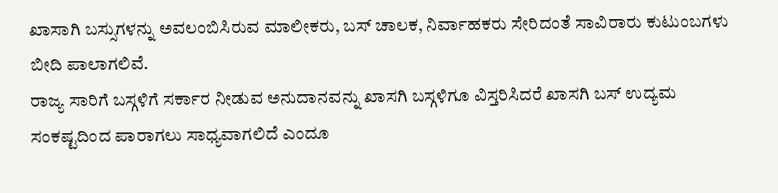ಖಾಸಾಗಿ ಬಸ್ಸುಗಳನ್ನು ಅವಲಂಬಿಸಿರುವ ಮಾಲೀಕರು, ಬಸ್ ಚಾಲಕ, ನಿರ್ವಾಹಕರು ಸೇರಿದಂತೆ ಸಾವಿರಾರು ಕುಟುಂಬಗಳು ಬೀದಿ ಪಾಲಾಗಲಿವೆ.
ರಾಜ್ಯ ಸಾರಿಗೆ ಬಸ್ಗಳಿಗೆ ಸರ್ಕಾರ ನೀಡುವ ಅನುದಾನವನ್ನು ಖಾಸಗಿ ಬಸ್ಗಳಿಗೂ ವಿಸ್ತರಿಸಿದರೆ ಖಾಸಗಿ ಬಸ್ ಉದ್ಯಮ ಸಂಕಷ್ಟದಿಂದ ಪಾರಾಗಲು ಸಾಧ್ಯವಾಗಲಿದೆ ಎಂದೂ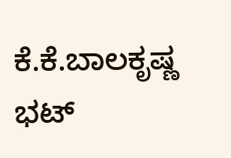ಕೆ.ಕೆ.ಬಾಲಕೃಷ್ಣ ಭಟ್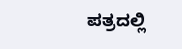ಪತ್ರದಲ್ಲಿ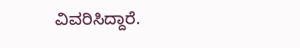ವಿವರಿಸಿದ್ದಾರೆ.